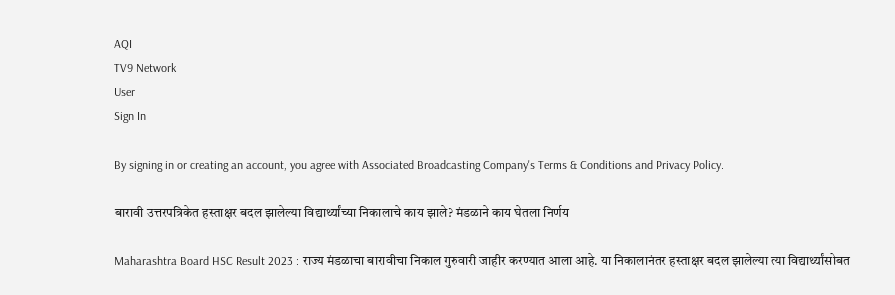AQI
TV9 Network
User
Sign In

By signing in or creating an account, you agree with Associated Broadcasting Company's Terms & Conditions and Privacy Policy.

बारावी उत्तरपत्रिकेत हस्ताक्षर बदल झालेल्या विद्यार्थ्यांच्या निकालाचे काय झाले? मंडळाने काय घेतला निर्णय

Maharashtra Board HSC Result 2023 : राज्य मंडळाचा बारावीचा निकाल गुरुवारी जाहीर करण्यात आला आहे. या निकालानंतर हस्ताक्षर बदल झालेल्या त्या विद्यार्थ्यांसोबत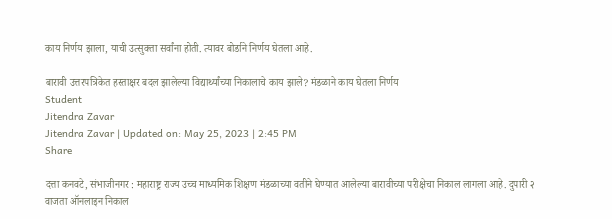काय निर्णय झाला, याची उत्सुक्ता सर्वांना होती. त्यावर बोर्डाने निर्णय घेतला आहे.

बारावी उत्तरपत्रिकेत हस्ताक्षर बदल झालेल्या विद्यार्थ्यांच्या निकालाचे काय झाले? मंडळाने काय घेतला निर्णय
Student
Jitendra Zavar
Jitendra Zavar | Updated on: May 25, 2023 | 2:45 PM
Share

दत्ता कनवटे, संभाजीनगर : महाराष्ट्र राज्य उच्च माध्यमिक शिक्षण मंडळाच्या वतीने घेण्यात आलेल्या बारावीच्या परीक्षेचा निकाल लागला आहे. दुपारी २ वाजता ऑनलाइन निकाल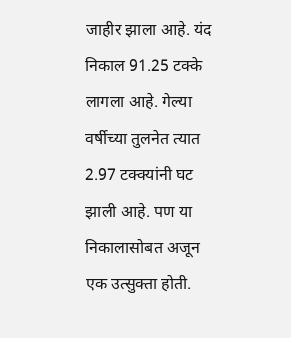जाहीर झाला आहे. यंद निकाल 91.25 टक्के लागला आहे. गेल्या वर्षीच्या तुलनेत त्यात 2.97 टक्क्यांनी घट झाली आहे. पण या निकालासोबत अजून एक उत्सुक्ता होती.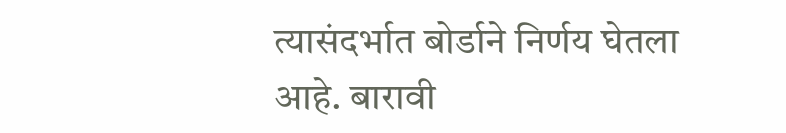त्यासंदर्भात बोर्डाने निर्णय घेतला आहे. बारावी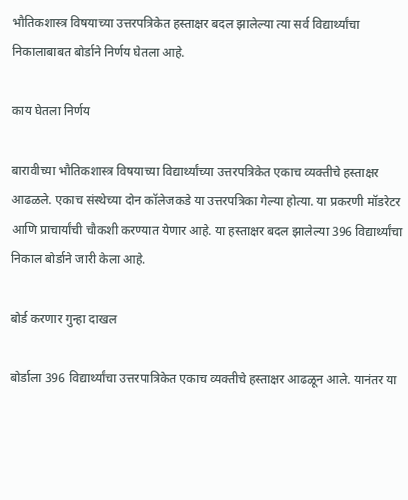भौतिकशास्त्र विषयाच्या उत्तरपत्रिकेत हस्ताक्षर बदल झालेल्या त्या सर्व विद्यार्थ्यांचा निकालाबाबत बोर्डाने निर्णय घेतला आहे.

काय घेतला निर्णय

बारावीच्या भौतिकशास्त्र विषयाच्या विद्यार्थ्यांच्या उत्तरपत्रिकेत एकाच व्यक्तीचे हस्ताक्षर आढळले. एकाच संस्थेच्या दोन कॉलेजकडे या उत्तरपत्रिका गेल्या होत्या. या प्रकरणी मॉडरेटर आणि प्राचार्यांची चौकशी करण्यात येणार आहे. या हस्ताक्षर बदल झालेल्या 396 विद्यार्थ्यांचा निकाल बोर्डाने जारी केला आहे.

बोर्ड करणार गुन्हा दाखल

बोर्डाला 396 विद्यार्थ्यांचा उत्तरपात्रिकेत एकाच व्यक्तीचे हस्ताक्षर आढळून आले. यानंतर या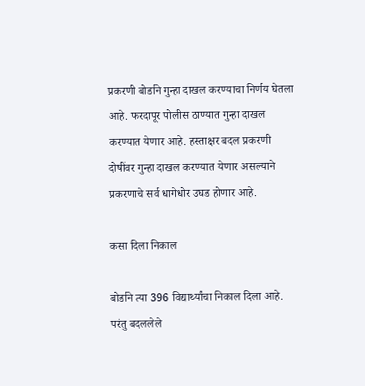प्रकरणी बोर्डाने गुन्हा दाखल करण्याचा निर्णय घेतला आहे. फरदापूर पोलीस ठाण्यात गुन्हा दाखल करण्यात येणार आहे. हस्ताक्षर बदल प्रकरणी दोषींवर गुन्हा दाखल करण्यात येणार असल्याने प्रकरणाचे सर्व धागेधोर उघड होणार आहे.

कसा दिला निकाल

बोर्डाने त्या 396 विद्यार्थ्यांचा निकाल दिला आहे. परंतु बदललेले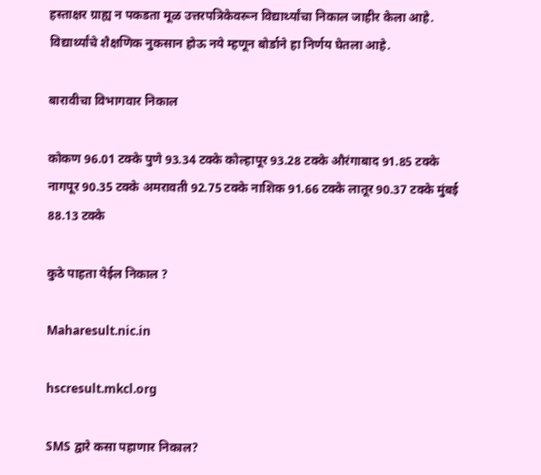हस्ताक्षर ग्राह्य न पकडता मूळ उत्तरपत्रिकेवरून विद्यार्थ्यांचा निकाल जाहीर केला आहे. विद्यार्थ्यांचे शैक्षणिक नुकसान होऊ नये म्हणून बोर्डाने हा निर्णय घेतला आहे.

बारावीचा विभागवार निकाल

कोकण 96.01 टक्के पुणे 93.34 टक्के कोल्हापूर 93.28 टक्के औरंगाबाद 91.85 टक्के नागपूर 90.35 टक्के अमरावती 92.75 टक्के नाशिक 91.66 टक्के लातूर 90.37 टक्के मुंबई 88.13 टक्के

कुठे पाहता येईल निकाल ?

Maharesult.nic.in

hscresult.mkcl.org

SMS द्वारे कसा पहाणार निकाल?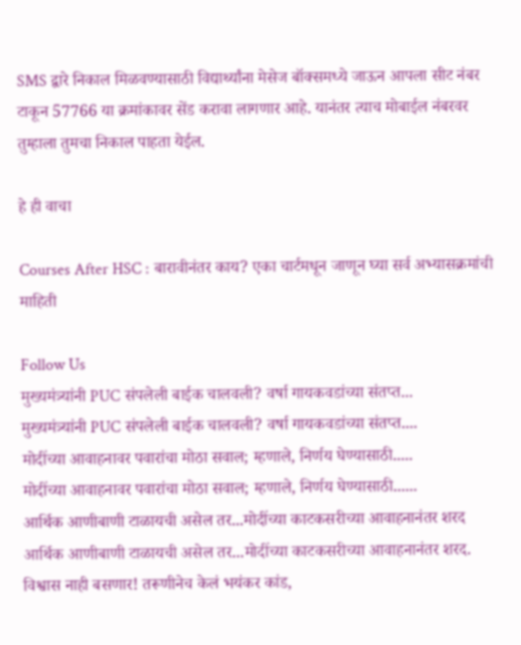SMS द्वारे निकाल मिळवण्यासाठी विद्यार्थ्यांना मेसेज बॉक्समध्ये जाऊन आपला सीट नंबर टाकून 57766 या क्रमांकावर सेंड करावा लागणार आहे. यानंतर त्याच मोबाईल नंबरवर तुम्हाला तुमचा निकाल पाहता येईल.

हे ही वाचा

Courses After HSC : बारावीनंतर काय? एका चार्टमधून जाणून घ्या सर्व अभ्यासक्रमांची माहिती

Follow Us
मुख्यमंत्र्यांनी PUC संपलेली बाईक चालवली? वर्षा गायकवडांच्या संतप्त...
मुख्यमंत्र्यांनी PUC संपलेली बाईक चालवली? वर्षा गायकवडांच्या संतप्त....
मोदींच्या आवाहनावर पवारांचा मोठा सवाल; म्हणाले, निर्णय घेण्यासाठी.....
मोदींच्या आवाहनावर पवारांचा मोठा सवाल; म्हणाले, निर्णय घेण्यासाठी......
आर्थिक आणीबाणी टाळायची असेल तर...मोदींच्या काटकसरीच्या आवाहनानंतर शरद
आर्थिक आणीबाणी टाळायची असेल तर...मोदींच्या काटकसरीच्या आवाहनानंतर शरद.
विश्वास नाही बसणार! तरूणीनेच केलं भयंकर कांड,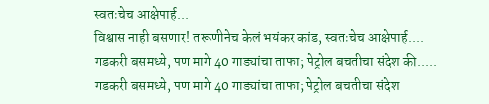स्वतःचेच आक्षेपार्ह...
विश्वास नाही बसणार! तरूणीनेच केलं भयंकर कांड, स्वतःचेच आक्षेपार्ह....
गडकरी बसमध्ये, पण मागे 40 गाड्यांचा ताफा; पेट्रोल बचतीचा संदेश की.....
गडकरी बसमध्ये, पण मागे 40 गाड्यांचा ताफा; पेट्रोल बचतीचा संदेश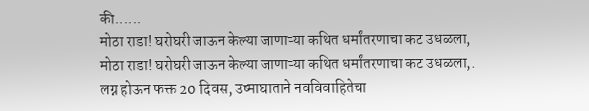की......
मोठा राडा! घरोघरी जाऊन केल्या जाणाऱ्या कथित धर्मांतरणाचा कट उधळला,
मोठा राडा! घरोघरी जाऊन केल्या जाणाऱ्या कथित धर्मांतरणाचा कट उधळला,.
लग्न होऊन फक्त 20 दिवस, उष्माघाताने नवविवाहितेचा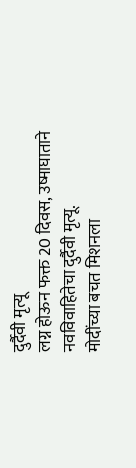दुर्दैवी मृत्यू
लग्न होऊन फक्त 20 दिवस, उष्माघाताने नवविवाहितेचा दुर्दैवी मृत्यू.
मोदींच्या बचत मिशनला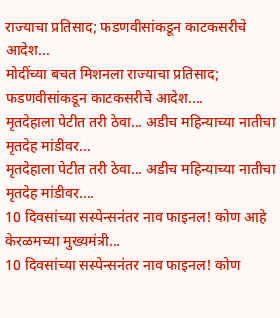राज्याचा प्रतिसाद; फडणवीसांकडून काटकसरीचे आदेश...
मोदींच्या बचत मिशनला राज्याचा प्रतिसाद; फडणवीसांकडून काटकसरीचे आदेश....
मृतदेहाला पेटीत तरी ठेवा... अडीच महिन्याच्या नातीचा मृतदेह मांडीवर...
मृतदेहाला पेटीत तरी ठेवा... अडीच महिन्याच्या नातीचा मृतदेह मांडीवर....
10 दिवसांच्या सस्पेन्सनंतर नाव फाइनल! कोण आहे केरळमच्या मुख्यमंत्री...
10 दिवसांच्या सस्पेन्सनंतर नाव फाइनल! कोण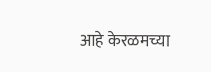आहे केरळमच्या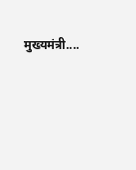मुख्यमंत्री....